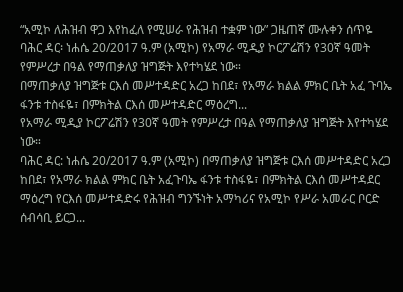“አሚኮ ለሕዝብ ዋጋ እየከፈለ የሚሠራ የሕዝብ ተቋም ነው” ጋዜጠኛ ሙሉቀን ሰጥዬ
ባሕር ዳር፡ ነሐሴ 20/2017 ዓ.ም (አሚኮ) የአማራ ሚዲያ ኮርፖሬሽን የ30ኛ ዓመት የምሥረታ በዓል የማጠቃለያ ዝግጅት እየተካሄደ ነው።
በማጠቃለያ ዝግጅቱ ርእሰ መሥተዳድር አረጋ ከበደ፣ የአማራ ክልል ምክር ቤት አፈ ጉባኤ ፋንቱ ተስፋዬ፣ በምክትል ርእሰ መሥተዳድር ማዕረግ...
የአማራ ሚዲያ ኮርፖሬሽን የ30ኛ ዓመት የምሥረታ በዓል የማጠቃለያ ዝግጅት እየተካሄደ ነው።
ባሕር ዳር: ነሐሴ 20/2017 ዓ.ም (አሚኮ) በማጠቃለያ ዝግጅቱ ርእሰ መሥተዳድር አረጋ ከበደ፣ የአማራ ክልል ምክር ቤት አፈጉባኤ ፋንቱ ተስፋዬ፣ በምክትል ርእሰ መሥተዳደር ማዕረግ የርእሰ መሥተዳድሩ የሕዝብ ግንኙነት አማካሪና የአሚኮ የሥራ አመራር ቦርድ ሰብሳቢ ይርጋ...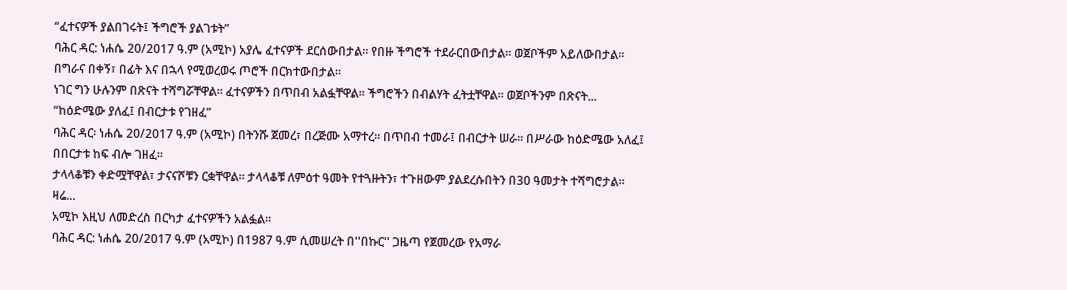“ፈተናዎች ያልበገሩት፤ ችግሮች ያልገቱት”
ባሕር ዳር: ነሐሴ 20/2017 ዓ.ም (አሚኮ) አያሌ ፈተናዎች ደርሰውበታል። የበዙ ችግሮች ተደራርበውበታል። ወጀቦችም አይለውበታል። በግራና በቀኝ፣ በፊት እና በኋላ የሚወረወሩ ጦሮች በርክተውበታል።
ነገር ግን ሁሉንም በጽናት ተሻግሯቸዋል። ፈተናዎችን በጥበብ አልፏቸዋል። ችግሮችን በብልሃት ፈትቷቸዋል። ወጀቦችንም በጽናት...
“ከዕድሜው ያለፈ፤ በብርታቱ የገዘፈ”
ባሕር ዳር፡ ነሐሴ 20/2017 ዓ.ም (አሚኮ) በትንሹ ጀመረ፣ በረጅሙ አማተረ። በጥበብ ተመራ፤ በብርታት ሠራ። በሥራው ከዕድሜው አለፈ፤ በበርታቱ ከፍ ብሎ ገዘፈ።
ታላላቆቹን ቀድሟቸዋል፣ ታናናሾቹን ርቋቸዋል። ታላላቆቹ ለምዕተ ዓመት የተጓዙትን፣ ተጉዘውም ያልደረሱበትን በ30 ዓመታት ተሻግሮታል። ዛሬ...
አሚኮ እዚህ ለመድረስ በርካታ ፈተናዎችን አልፏል።
ባሕር ዳር: ነሐሴ 20/2017 ዓ.ም (አሚኮ) በ1987 ዓ.ም ሲመሠረት በ''በኩር'' ጋዜጣ የጀመረው የአማራ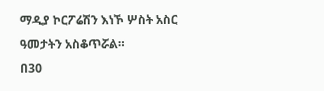ማዲያ ኮርፖሬሽን እነኾ ሦስት አስር ዓመታትን አስቆጥሯል።
በ30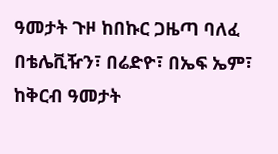ዓመታት ጉዞ ከበኩር ጋዜጣ ባለፈ በቴሌቪዥን፣ በሬድዮ፣ በኤፍ ኤም፣ ከቅርብ ዓመታት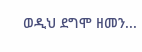ወዲህ ደግሞ ዘመን...